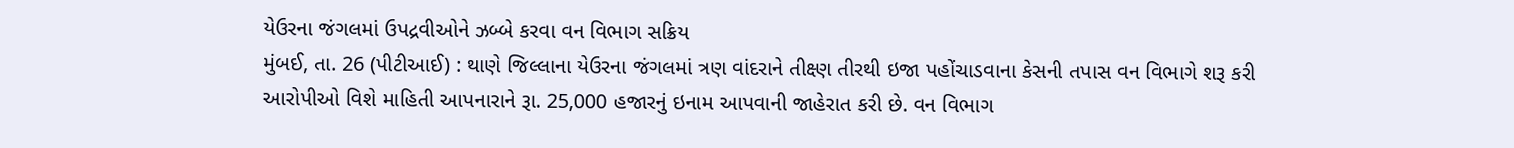યેઉરના જંગલમાં ઉપદ્રવીઓને ઝબ્બે કરવા વન વિભાગ સક્રિય
મુંબઈ, તા. 26 (પીટીઆઈ) : થાણે જિલ્લાના યેઉરના જંગલમાં ત્રણ વાંદરાને તીક્ષ્ણ તીરથી ઇજા પહોંચાડવાના કેસની તપાસ વન વિભાગે શરૂ કરી આરોપીઓ વિશે માહિતી આપનારાને રૂા. 25,000 હજારનું ઇનામ આપવાની જાહેરાત કરી છે. વન વિભાગ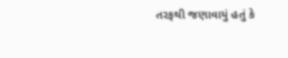તરફથી જણાવાયું હતું કે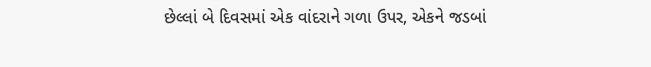છેલ્લાં બે દિવસમાં એક વાંદરાને ગળા ઉપર, એકને જડબાં